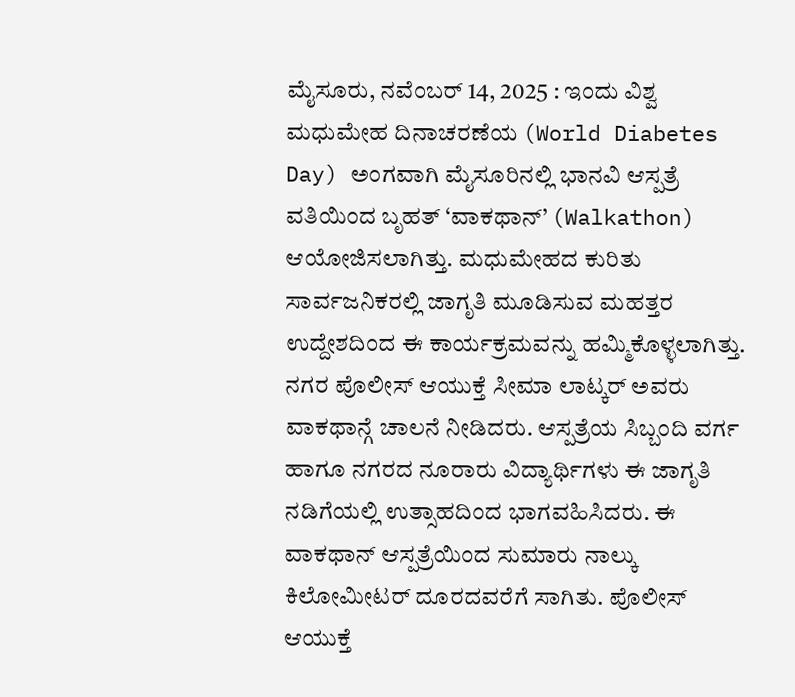ಮೈಸೂರು, ನವೆಂಬರ್ 14, 2025 : ಇಂದು ವಿಶ್ವ ಮಧುಮೇಹ ದಿನಾಚರಣೆಯ (World Diabetes Day) ಅಂಗವಾಗಿ ಮೈಸೂರಿನಲ್ಲಿ ಭಾನವಿ ಆಸ್ಪತ್ರೆ ವತಿಯಿಂದ ಬೃಹತ್ ‘ವಾಕಥಾನ್’ (Walkathon) ಆಯೋಜಿಸಲಾಗಿತ್ತು. ಮಧುಮೇಹದ ಕುರಿತು ಸಾರ್ವಜನಿಕರಲ್ಲಿ ಜಾಗೃತಿ ಮೂಡಿಸುವ ಮಹತ್ತರ ಉದ್ದೇಶದಿಂದ ಈ ಕಾರ್ಯಕ್ರಮವನ್ನು ಹಮ್ಮಿಕೊಳ್ಳಲಾಗಿತ್ತು.
ನಗರ ಪೊಲೀಸ್ ಆಯುಕ್ತೆ ಸೀಮಾ ಲಾಟ್ಕರ್ ಅವರು ವಾಕಥಾನ್ಗೆ ಚಾಲನೆ ನೀಡಿದರು. ಆಸ್ಪತ್ರೆಯ ಸಿಬ್ಬಂದಿ ವರ್ಗ ಹಾಗೂ ನಗರದ ನೂರಾರು ವಿದ್ಯಾರ್ಥಿಗಳು ಈ ಜಾಗೃತಿ ನಡಿಗೆಯಲ್ಲಿ ಉತ್ಸಾಹದಿಂದ ಭಾಗವಹಿಸಿದರು. ಈ ವಾಕಥಾನ್ ಆಸ್ಪತ್ರೆಯಿಂದ ಸುಮಾರು ನಾಲ್ಕು ಕಿಲೋಮೀಟರ್ ದೂರದವರೆಗೆ ಸಾಗಿತು. ಪೊಲೀಸ್ ಆಯುಕ್ತೆ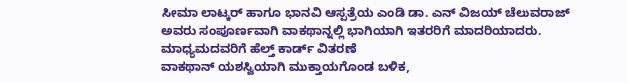ಸೀಮಾ ಲಾಟ್ಕರ್ ಹಾಗೂ ಭಾನವಿ ಆಸ್ಪತ್ರೆಯ ಎಂಡಿ ಡಾ. ಎನ್ ವಿಜಯ್ ಚೆಲುವರಾಜ್ ಅವರು ಸಂಪೂರ್ಣವಾಗಿ ವಾಕಥಾನ್ನಲ್ಲಿ ಭಾಗಿಯಾಗಿ ಇತರರಿಗೆ ಮಾದರಿಯಾದರು.
ಮಾಧ್ಯಮದವರಿಗೆ ಹೆಲ್ತ್ ಕಾರ್ಡ್ ವಿತರಣೆ
ವಾಕಥಾನ್ ಯಶಸ್ವಿಯಾಗಿ ಮುಕ್ತಾಯಗೊಂಡ ಬಳಿಕ,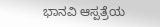ಭಾನವಿ ಆಸ್ಪತ್ರೆಯ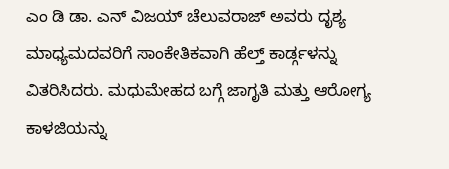ಎಂ ಡಿ ಡಾ. ಎನ್ ವಿಜಯ್ ಚೆಲುವರಾಜ್ ಅವರು ದೃಶ್ಯ ಮಾಧ್ಯಮದವರಿಗೆ ಸಾಂಕೇತಿಕವಾಗಿ ಹೆಲ್ತ್ ಕಾರ್ಡ್ಗಳನ್ನು ವಿತರಿಸಿದರು. ಮಧುಮೇಹದ ಬಗ್ಗೆ ಜಾಗೃತಿ ಮತ್ತು ಆರೋಗ್ಯ ಕಾಳಜಿಯನ್ನು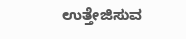ಉತ್ತೇಜಿಸುವ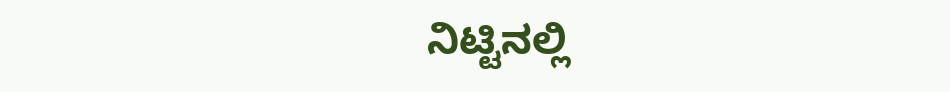ನಿಟ್ಟಿನಲ್ಲಿ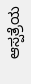ಆಸ್ಪತ್ರೆಯ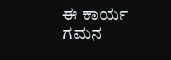ಈ ಕಾರ್ಯ ಗಮನ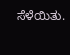ಸೆಳೆಯಿತು.